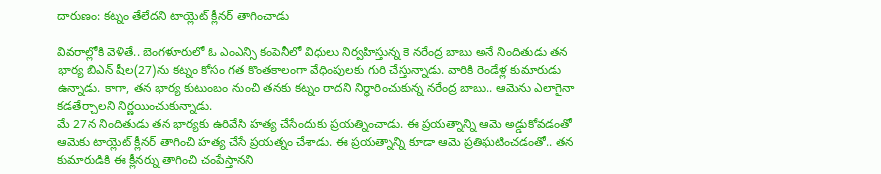దారుణం: కట్నం తేలేదని టాయ్లెట్ క్లీనర్ తాగించాడు

వివరాల్లోకి వెళితే.. బెంగళూరులో ఓ ఎంఎన్సి కంపెనీలో విధులు నిర్వహిస్తున్న కె నరేంద్ర బాబు అనే నిందితుడు తన భార్య బిఎన్ షీల(27)ను కట్నం కోసం గత కొంతకాలంగా వేధింపులకు గురి చేస్తున్నాడు. వారికి రెండేళ్ల కుమారుడు ఉన్నాడు. కాగా, తన భార్య కుటుంబం నుంచి తనకు కట్నం రాదని నిర్ధారించుకున్న నరేంద్ర బాబు.. ఆమెను ఎలాగైనా కడతేర్చాలని నిర్ణయించుకున్నాడు.
మే 27న నిందితుడు తన భార్యకు ఉరివేసి హత్య చేసేందుకు ప్రయత్నించాడు. ఈ ప్రయత్నాన్ని ఆమె అడ్డుకోవడంతో ఆమెకు టాయ్లెట్ క్లీనర్ తాగించి హత్య చేసే ప్రయత్నం చేశాడు. ఈ ప్రయత్నాన్ని కూడా ఆమె ప్రతిఘటించడంతో.. తన కుమారుడికి ఈ క్లీనర్ను తాగించి చంపేస్తానని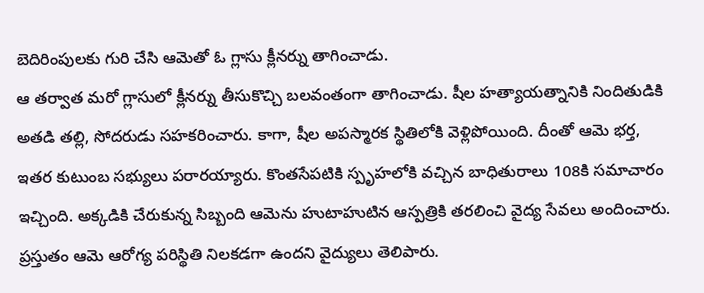బెదిరింపులకు గురి చేసి ఆమెతో ఓ గ్లాసు క్లీనర్ను తాగించాడు.
ఆ తర్వాత మరో గ్లాసులో క్లీనర్ను తీసుకొచ్చి బలవంతంగా తాగించాడు. షీల హత్యాయత్నానికి నిందితుడికి అతడి తల్లి, సోదరుడు సహకరించారు. కాగా, షీల అపస్మారక స్థితిలోకి వెళ్లిపోయింది. దీంతో ఆమె భర్త, ఇతర కుటుంబ సభ్యులు పరారయ్యారు. కొంతసేపటికి స్పృహలోకి వచ్చిన బాధితురాలు 108కి సమాచారం ఇచ్చింది. అక్కడికి చేరుకున్న సిబ్బంది ఆమెను హుటాహుటిన ఆస్పత్రికి తరలించి వైద్య సేవలు అందించారు.
ప్రస్తుతం ఆమె ఆరోగ్య పరిస్థితి నిలకడగా ఉందని వైద్యులు తెలిపారు.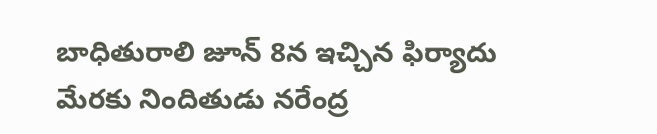బాధితురాలి జూన్ 8న ఇచ్చిన ఫిర్యాదు మేరకు నిందితుడు నరేంద్ర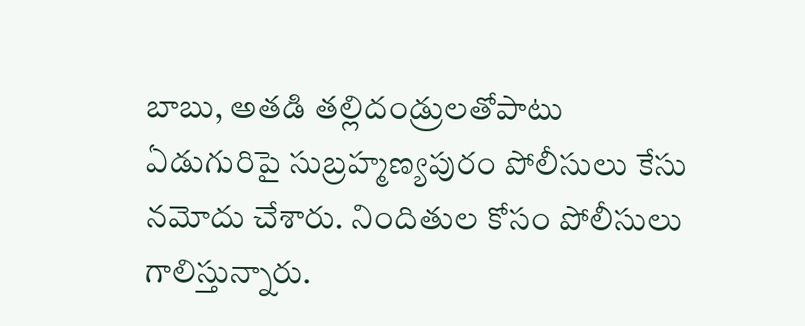బాబు, అతడి తల్లిదండ్రులతోపాటు ఏడుగురిపై సుబ్రహ్మణ్యపురం పోలీసులు కేసు నమోదు చేశారు. నిందితుల కోసం పోలీసులు గాలిస్తున్నారు.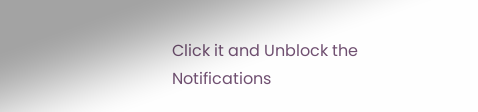Click it and Unblock the Notifications